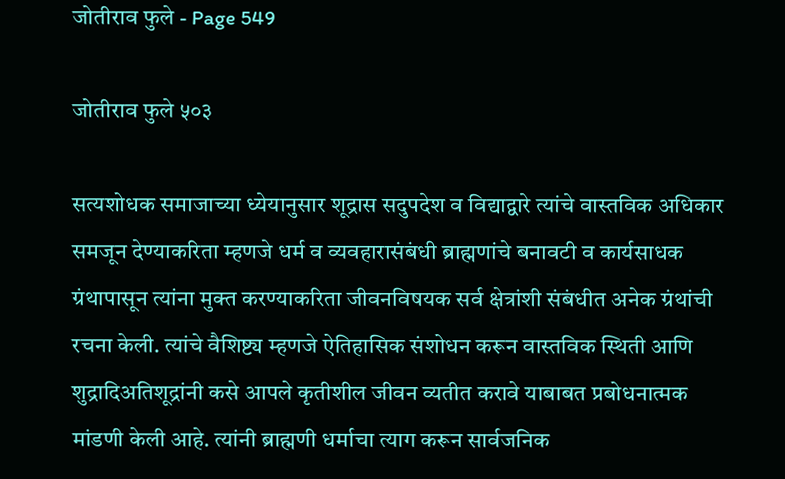जोतीराव फुले - Page 549

जोतीराव फुले ५०३

सत्यशोधक समाजाच्या ध्येयानुसार शूद्रास सदुपदेश व विद्याद्वारे त्यांचे वास्तविक अधिकार समजून देण्याकरिता म्हणजे धर्म व व्यवहारासंबंधी ब्राह्मणांचे बनावटी व कार्यसाधक ग्रंथापासून त्यांना मुक्त करण्याकरिता जीवनविषयक सर्व क्षेत्रांशी संबंधीत अनेक ग्रंथांची रचना केली. त्यांचे वैशिष्ट्य म्हणजे ऐतिहासिक संशोधन करून वास्तविक स्थिती आणि शुद्रादिअतिशूद्रांनी कसे आपले कृतीशील जीवन व्यतीत करावे याबाबत प्रबोधनात्मक मांडणी केली आहे. त्यांनी ब्राह्मणी धर्माचा त्याग करून सार्वजनिक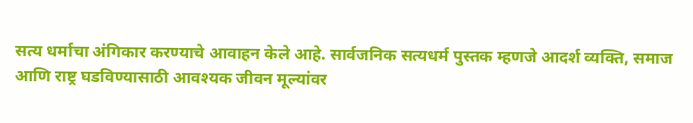सत्य धर्माचा अंगिकार करण्याचे आवाहन केले आहे. सार्वजनिक सत्यधर्म पुस्तक म्हणजे आदर्श व्यक्ति, समाज आणि राष्ट्र घडविण्यासाठी आवश्यक जीवन मूल्यांवर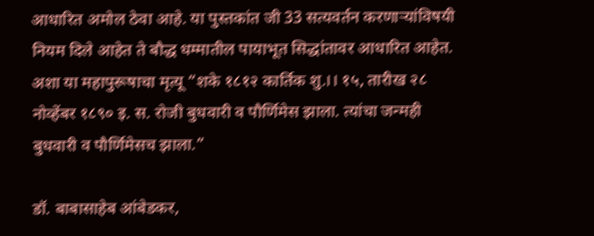आधारित अमोल ठेवा आहे. या पुस्तकांत जी 33 सत्यवर्तन करणाऱ्यांविषयी नियम दिले आहेत ते बौद्ध धम्मातील पायाभूत सिद्धांतावर आधारित आहेत. अशा या महापुरूषाचा मृत्यू “शके १८१२ कार्तिक शु.।। १५, तारीख २८ नोव्हेंबर १८९० इ. स. रोजी बुधवारी व पौर्णिमेस झाला. त्यांचा जन्मही बुधवारी व पौर्णिमेसच झाला.”

डॉ. बाबासाहेब आंबेडकर,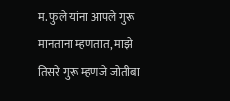म. फुले यांना आपले गुरू मानताना म्हणतात, माझे तिसरे गुरू म्हणजे जोतीबा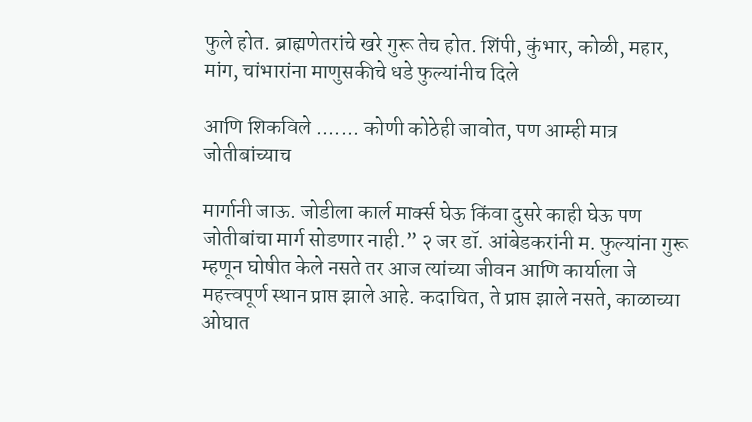फुले होत. ब्राह्मणेतरांचे खरे गुरू तेच होत. शिंपी, कुंभार, कोळी, महार, मांग, चांभारांना माणुसकीचे धडे फुल्यांनीच दिले

आणि शिकविले ....... कोणी कोठेही जावोत, पण आम्ही मात्र जोतीबांच्याच

मार्गानी जाऊ. जोडीला कार्ल मार्क्स घेऊ किंवा दुसरे काही घेऊ पण जोतीबांचा मार्ग सोडणार नाही.” २ जर डॉ. आंबेडकरांनी म. फुल्यांना गुरू म्हणून घोषीत केले नसते तर आज त्यांच्या जीवन आणि कार्याला जे महत्त्वपूर्ण स्थान प्राप्त झाले आहे. कदाचित, ते प्राप्त झाले नसते, काळाच्या ओघात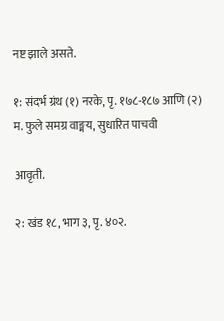नष्ट झाले असते.

१: संदर्भ ग्रंथ (१) नरके, पृ. १७८-१८७ आणि (२) म. फुले समग्र वाङ्मय, सुधारित पाचवी

आवृती.

२: खंड १८, भाग ३, पृ. ४०२.